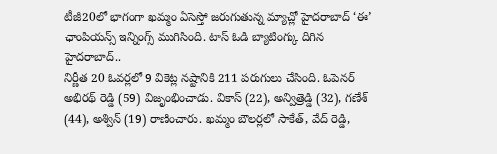టీజీ20లో భాగంగా ఖమ్మం ఏసెస్తో జరుగుతున్న మ్యాచ్లో హైదరాబాద్ ‘ఈ’ ఛాంపియన్స్ ఇన్నింగ్స్ ముగిసింది. టాస్ ఓడి బ్యాటింగ్కు దిగిన హైదరాబాద్..
నిర్ణీత 20 ఓవర్లలో 9 వికెట్ల నష్టానికి 211 పరుగులు చేసింది. ఓపెనర్ అభిరథ్ రెడ్డి (59) విజృంభించాడు. వికాస్ (22), అన్విత్రెడ్డి (32), గణేశ్ (44), అశ్విన్ (19) రాణించారు. ఖమ్మం బౌలర్లలో సాకేత్, వేద్ రెడ్డి,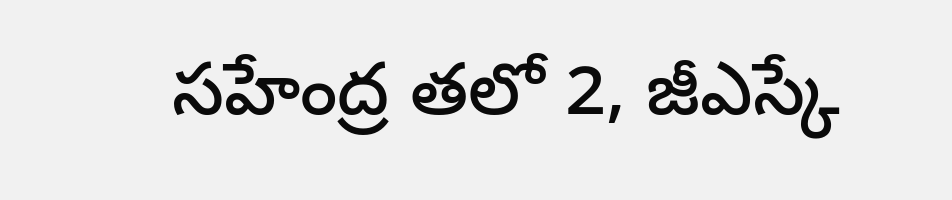సహేంద్ర తలో 2, జీఎస్కే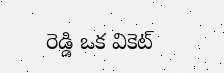రెడ్డి ఒక వికెట్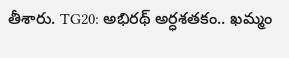తీశారు. TG20: అభిరథ్ అర్ధశతకం.. ఖమ్మం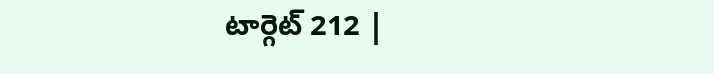టార్గెట్ 212 |